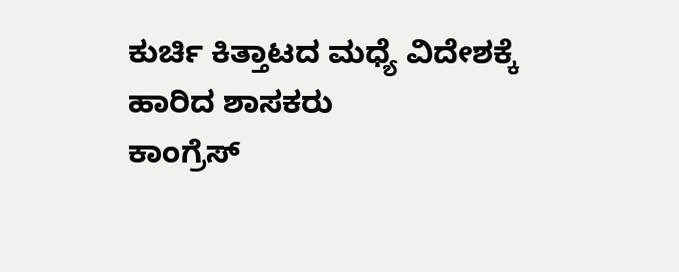ಕುರ್ಚಿ ಕಿತ್ತಾಟದ ಮಧ್ಯೆ ವಿದೇಶಕ್ಕೆ ಹಾರಿದ ಶಾಸಕರು
ಕಾಂಗ್ರೆಸ್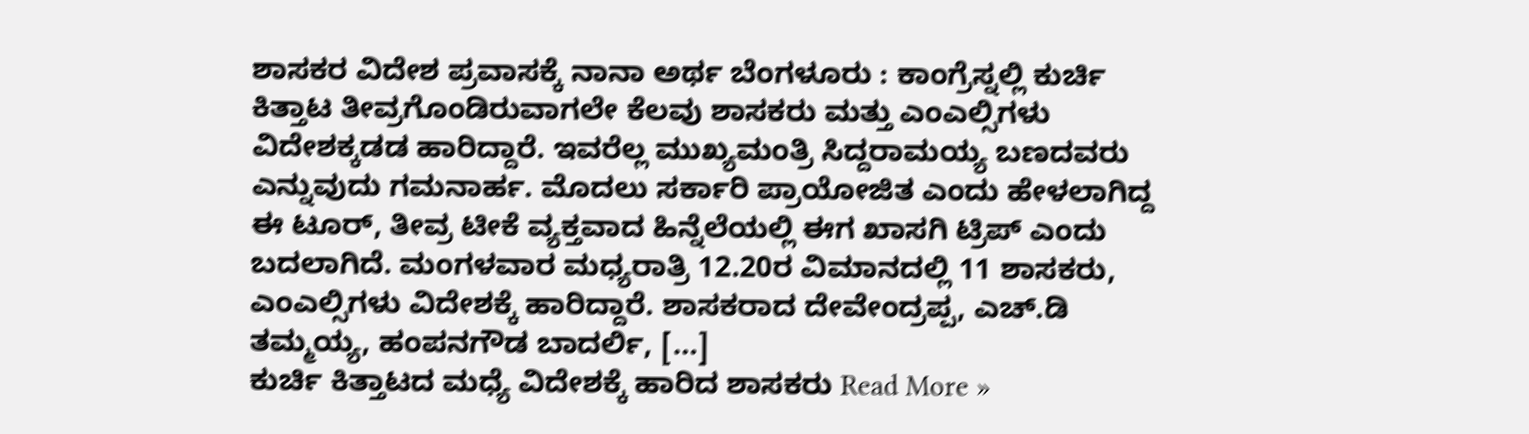ಶಾಸಕರ ವಿದೇಶ ಪ್ರವಾಸಕ್ಕೆ ನಾನಾ ಅರ್ಥ ಬೆಂಗಳೂರು : ಕಾಂಗ್ರೆಸ್ನಲ್ಲಿ ಕುರ್ಚಿ ಕಿತ್ತಾಟ ತೀವ್ರಗೊಂಡಿರುವಾಗಲೇ ಕೆಲವು ಶಾಸಕರು ಮತ್ತು ಎಂಎಲ್ಸಿಗಳು ವಿದೇಶಕ್ಕಡಡ ಹಾರಿದ್ದಾರೆ. ಇವರೆಲ್ಲ ಮುಖ್ಯಮಂತ್ರಿ ಸಿದ್ದರಾಮಯ್ಯ ಬಣದವರು ಎನ್ನುವುದು ಗಮನಾರ್ಹ. ಮೊದಲು ಸರ್ಕಾರಿ ಪ್ರಾಯೋಜಿತ ಎಂದು ಹೇಳಲಾಗಿದ್ದ ಈ ಟೂರ್, ತೀವ್ರ ಟೀಕೆ ವ್ಯಕ್ತವಾದ ಹಿನ್ನೆಲೆಯಲ್ಲಿ ಈಗ ಖಾಸಗಿ ಟ್ರಿಪ್ ಎಂದು ಬದಲಾಗಿದೆ. ಮಂಗಳವಾರ ಮಧ್ಯರಾತ್ರಿ 12.20ರ ವಿಮಾನದಲ್ಲಿ 11 ಶಾಸಕರು, ಎಂಎಲ್ಸಿಗಳು ವಿದೇಶಕ್ಕೆ ಹಾರಿದ್ದಾರೆ. ಶಾಸಕರಾದ ದೇವೇಂದ್ರಪ್ಪ, ಎಚ್.ಡಿ ತಮ್ಮಯ್ಯ, ಹಂಪನಗೌಡ ಬಾದರ್ಲಿ, […]
ಕುರ್ಚಿ ಕಿತ್ತಾಟದ ಮಧ್ಯೆ ವಿದೇಶಕ್ಕೆ ಹಾರಿದ ಶಾಸಕರು Read More »